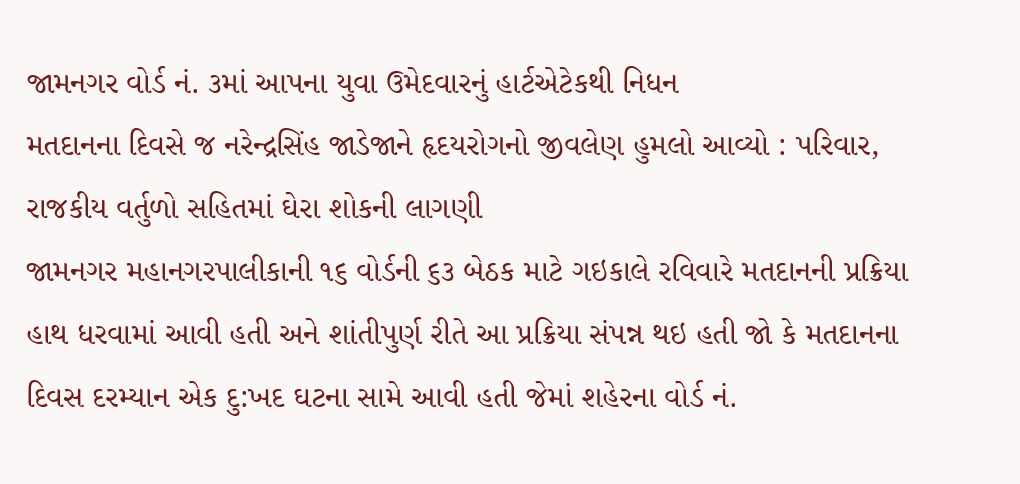જામનગર વોર્ડ નં. ૩માં આપના યુવા ઉમેદવારનું હાર્ટએટેકથી નિધન
મતદાનના દિવસે જ નરેન્દ્રસિંહ જાડેજાને હૃદયરોગનો જીવલેણ હુમલો આવ્યો : પરિવાર, રાજકીય વર્તુળો સહિતમાં ઘેરા શોકની લાગણી
જામનગર મહાનગરપાલીકાની ૧૬ વોર્ડની ૬૩ બેઠક માટે ગઇકાલે રવિવારે મતદાનની પ્રક્રિયા હાથ ધરવામાં આવી હતી અને શાંતીપુર્ણ રીતે આ પ્રક્રિયા સંપન્ન થઇ હતી જો કે મતદાનના દિવસ દરમ્યાન એક દુ:ખદ ઘટના સામે આવી હતી જેમાં શહેરના વોર્ડ નં.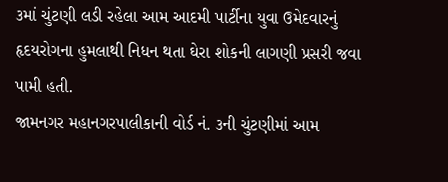૩માં ચુંટણી લડી રહેલા આમ આદમી પાર્ટીના યુવા ઉમેદવારનું હૃદયરોગના હુમલાથી નિધન થતા ઘેરા શોકની લાગણી પ્રસરી જવા પામી હતી.
જામનગર મહાનગરપાલીકાની વોર્ડ નં. ૩ની ચુંટણીમાં આમ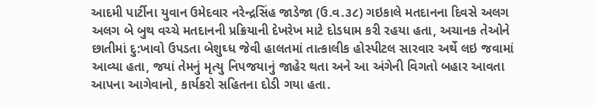આદમી પાર્ટીના યુવાન ઉમેદવાર નરેન્દ્રસિંહ જાડેજા (ઉ.વ.૩૮) ગઇકાલે મતદાનના દિવસે અલગ અલગ બે બુથ વચ્ચે મતદાનની પ્રક્રિયાની દેખરેખ માટે દોડધામ કરી રહયા હતા, અચાનક તેઓને છાતીમાં દુ:ખાવો ઉપડતા બેશુઘ્ધ જેવી હાલતમાં તાત્કાલીક હોસ્પીટલ સારવાર અર્થે લઇ જવામાં આવ્યા હતા, જયાં તેમનું મૃત્યુ નિપજયાનું જાહેર થતા અને આ અંગેની વિગતો બહાર આવતા આપના આગેવાનો, કાર્યકરો સહિતના દોડી ગયા હતા.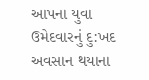આપના યુવા ઉમેદવારનું દુ:ખદ અવસાન થયાના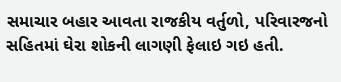સમાચાર બહાર આવતા રાજકીય વર્તુળો, પરિવારજનો સહિતમાં ઘેરા શોકની લાગણી ફેલાઇ ગઇ હતી.